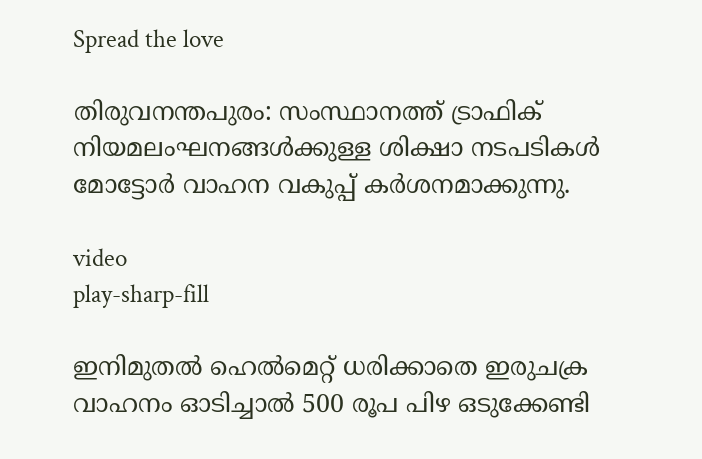Spread the love

തിരുവനന്തപുരം: സംസ്ഥാനത്ത് ട്രാഫിക് നിയമലംഘനങ്ങള്‍ക്കുള്ള ശിക്ഷാ നടപടികള്‍ മോട്ടോർ വാഹന വകുപ്പ് കർശനമാക്കുന്നു.

video
play-sharp-fill

ഇനിമുതല്‍ ഹെല്‍മെറ്റ് ധരിക്കാതെ ഇരുചക്ര വാഹനം ഓടിച്ചാല്‍ 500 രൂപ പിഴ ഒടുക്കേണ്ടി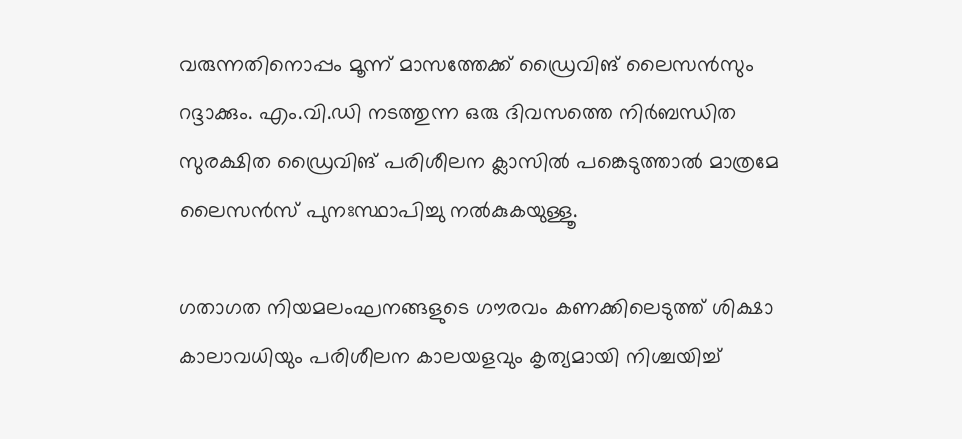വരുന്നതിനൊപ്പം മൂന്ന് മാസത്തേക്ക് ഡ്രൈവിങ് ലൈസൻസും റദ്ദാക്കും. എം.വി.ഡി നടത്തുന്ന ഒരു ദിവസത്തെ നിർബന്ധിത സുരക്ഷിത ഡ്രൈവിങ് പരിശീലന ക്ലാസില്‍ പങ്കെടുത്താല്‍ മാത്രമേ ലൈസൻസ് പുനഃസ്ഥാപിച്ചു നല്‍കുകയുള്ളൂ.

ഗതാഗത നിയമലംഘനങ്ങളുടെ ഗൗരവം കണക്കിലെടുത്ത് ശിക്ഷാ കാലാവധിയും പരിശീലന കാലയളവും കൃത്യമായി നിശ്ചയിച്ച്‌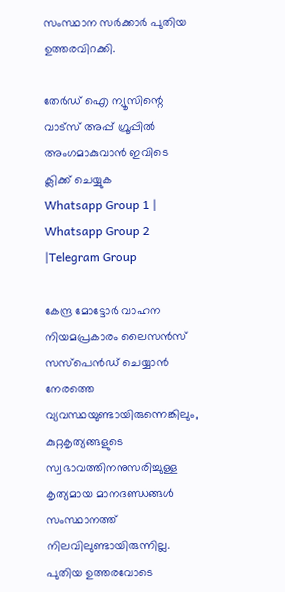സംസ്ഥാന സർക്കാർ പുതിയ ഉത്തരവിറക്കി.

തേർഡ് ഐ ന്യൂസിന്റെ വാട്സ് അപ്പ് ഗ്രൂപ്പിൽ അംഗമാകുവാൻ ഇവിടെ ക്ലിക്ക് ചെയ്യുക
Whatsapp Group 1 | Whatsapp Group 2 |Telegram Group

കേന്ദ്ര മോട്ടോർ വാഹന നിയമപ്രകാരം ലൈസൻസ് സസ്‌പെൻഡ് ചെയ്യാൻ നേരത്തെ വ്യവസ്ഥയുണ്ടായിരുന്നെങ്കിലും, കുറ്റകൃത്യങ്ങളുടെ സ്വഭാവത്തിനനുസരിച്ചുള്ള കൃത്യമായ മാനദണ്ഡങ്ങള്‍ സംസ്ഥാനത്ത് നിലവിലുണ്ടായിരുന്നില്ല. പുതിയ ഉത്തരവോടെ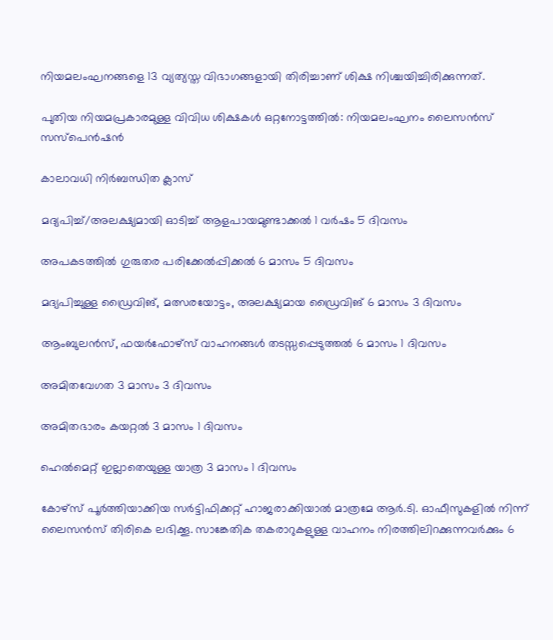നിയമലംഘനങ്ങളെ 13 വ്യത്യസ്ത വിഭാഗങ്ങളായി തിരിച്ചാണ് ശിക്ഷ നിശ്ചയിച്ചിരിക്കുന്നത്.

പുതിയ നിയമപ്രകാരമുള്ള വിവിധ ശിക്ഷകള്‍ ഒറ്റനോട്ടത്തില്‍: നിയമലംഘനം ലൈസൻസ് സസ്‌പെൻഷൻ

കാലാവധി നിർബന്ധിത ക്ലാസ്

മദ്യപിച്ച്‌/അലക്ഷ്യമായി ഓടിച്ച്‌ ആളപായമുണ്ടാക്കല്‍ 1 വർഷം 5 ദിവസം

അപകടത്തില്‍ ഗുരുതര പരിക്കേല്‍പ്പിക്കല്‍ 6 മാസം 5 ദിവസം

മദ്യപിച്ചുള്ള ഡ്രൈവിങ്, മത്സരയോട്ടം, അലക്ഷ്യമായ ഡ്രൈവിങ് 6 മാസം 3 ദിവസം

ആംബുലൻസ്, ഫയർഫോഴ്‌സ് വാഹനങ്ങള്‍ തടസ്സപ്പെടുത്തല്‍ 6 മാസം 1 ദിവസം

അമിതവേഗത 3 മാസം 3 ദിവസം

അമിതഭാരം കയറ്റല്‍ 3 മാസം 1 ദിവസം

ഹെല്‍മെറ്റ് ഇല്ലാതെയുള്ള യാത്ര 3 മാസം 1 ദിവസം

കോഴ്‌സ് പൂർത്തിയാക്കിയ സർട്ടിഫിക്കറ്റ് ഹാജരാക്കിയാല്‍ മാത്രമേ ആർ.ടി. ഓഫീസുകളില്‍ നിന്ന് ലൈസൻസ് തിരികെ ലഭിക്കൂ. സാങ്കേതിക തകരാറുകളുള്ള വാഹനം നിരത്തിലിറക്കുന്നവർക്കും 6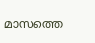മാസത്തെ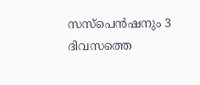സസ്‌പെൻഷനും 3 ദിവസത്തെ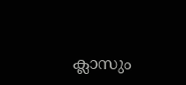ക്ലാസും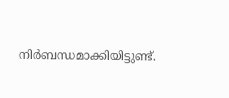നിർബന്ധമാക്കിയിട്ടുണ്ട്.